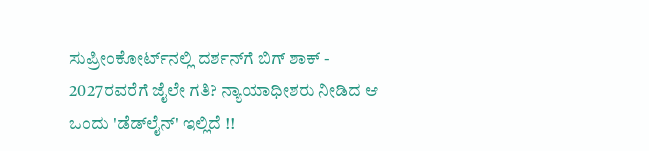ಸುಪ್ರೀಂಕೋರ್ಟ್‌ನಲ್ಲಿ ದರ್ಶನ್‌ಗೆ ಬಿಗ್ ಶಾಕ್ - 2027ರವರೆಗೆ ಜೈಲೇ ಗತಿ? ನ್ಯಾಯಾಧೀಶರು ನೀಡಿದ ಆ ಒಂದು 'ಡೆಡ್‌ಲೈನ್' ಇಲ್ಲಿದೆ !!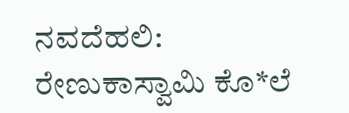ನವದೆಹಲಿ: ರೇಣುಕಾಸ್ವಾಮಿ ಕೊ*ಲೆ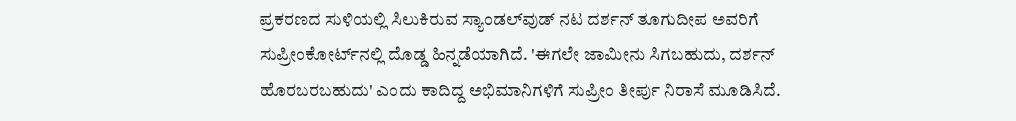ಪ್ರಕರಣದ ಸುಳಿಯಲ್ಲಿ ಸಿಲುಕಿರುವ ಸ್ಯಾಂಡಲ್‌ವುಡ್ ನಟ ದರ್ಶನ್ ತೂಗುದೀಪ ಅವರಿಗೆ ಸುಪ್ರೀಂಕೋರ್ಟ್‌ನಲ್ಲಿ ದೊಡ್ಡ ಹಿನ್ನಡೆಯಾಗಿದೆ. 'ಈಗಲೇ ಜಾಮೀನು ಸಿಗಬಹುದು, ದರ್ಶನ್ ಹೊರಬರಬಹುದು' ಎಂದು ಕಾದಿದ್ದ ಅಭಿಮಾನಿಗಳಿಗೆ ಸುಪ್ರೀಂ ತೀರ್ಪು ನಿರಾಸೆ ಮೂಡಿಸಿದೆ.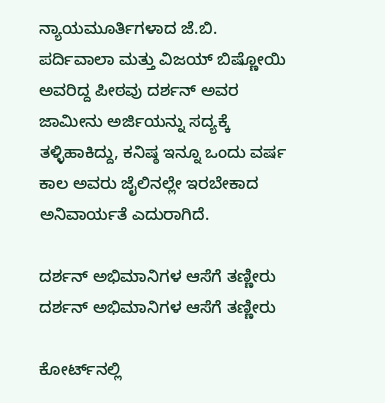ನ್ಯಾಯಮೂರ್ತಿಗಳಾದ ಜೆ.ಬಿ. ಪರ್ದಿವಾಲಾ ಮತ್ತು ವಿಜಯ್ ಬಿಷ್ಣೋಯಿ ಅವರಿದ್ದ ಪೀಠವು ದರ್ಶನ್ ಅವರ ಜಾಮೀನು ಅರ್ಜಿಯನ್ನು ಸದ್ಯಕ್ಕೆ ತಳ್ಳಿಹಾಕಿದ್ದು, ಕನಿಷ್ಠ ಇನ್ನೂ ಒಂದು ವರ್ಷ ಕಾಲ ಅವರು ಜೈಲಿನಲ್ಲೇ ಇರಬೇಕಾದ ಅನಿವಾರ್ಯತೆ ಎದುರಾಗಿದೆ.

ದರ್ಶನ್ ಅಭಿಮಾನಿಗಳ ಆಸೆಗೆ ತಣ್ಣೀರು
ದರ್ಶನ್ ಅಭಿಮಾನಿಗಳ ಆಸೆಗೆ ತಣ್ಣೀರು

ಕೋರ್ಟ್‌ನಲ್ಲಿ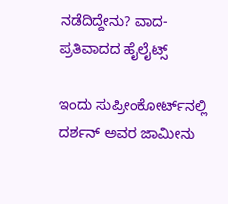ನಡೆದಿದ್ದೇನು? ವಾದ-ಪ್ರತಿವಾದದ ಹೈಲೈಟ್ಸ್

ಇಂದು ಸುಪ್ರೀಂಕೋರ್ಟ್‌ನಲ್ಲಿ ದರ್ಶನ್ ಅವರ ಜಾಮೀನು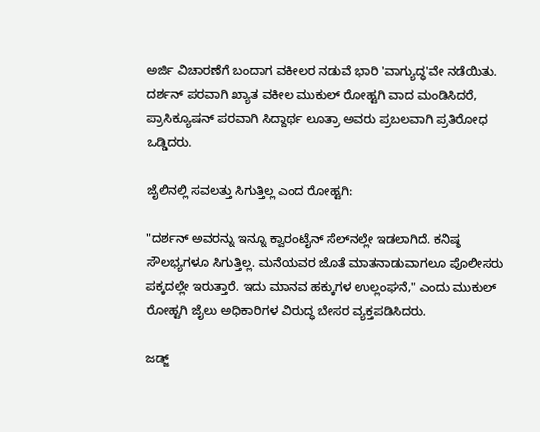ಅರ್ಜಿ ವಿಚಾರಣೆಗೆ ಬಂದಾಗ ವಕೀಲರ ನಡುವೆ ಭಾರಿ 'ವಾಗ್ಯುದ್ಧ'ವೇ ನಡೆಯಿತು. ದರ್ಶನ್ ಪರವಾಗಿ ಖ್ಯಾತ ವಕೀಲ ಮುಕುಲ್ ರೋಹ್ಟಗಿ ವಾದ ಮಂಡಿಸಿದರೆ, ಪ್ರಾಸಿಕ್ಯೂಷನ್ ಪರವಾಗಿ ಸಿದ್ದಾರ್ಥ ಲೂತ್ರಾ ಅವರು ಪ್ರಬಲವಾಗಿ ಪ್ರತಿರೋಧ ಒಡ್ಡಿದರು.

ಜೈಲಿನಲ್ಲಿ ಸವಲತ್ತು ಸಿಗುತ್ತಿಲ್ಲ ಎಂದ ರೋಹ್ಟಗಿ:

"ದರ್ಶನ್ ಅವರನ್ನು ಇನ್ನೂ ಕ್ವಾರಂಟೈನ್ ಸೆಲ್‌ನಲ್ಲೇ ಇಡಲಾಗಿದೆ. ಕನಿಷ್ಠ ಸೌಲಭ್ಯಗಳೂ ಸಿಗುತ್ತಿಲ್ಲ. ಮನೆಯವರ ಜೊತೆ ಮಾತನಾಡುವಾಗಲೂ ಪೊಲೀಸರು ಪಕ್ಕದಲ್ಲೇ ಇರುತ್ತಾರೆ. ಇದು ಮಾನವ ಹಕ್ಕುಗಳ ಉಲ್ಲಂಘನೆ," ಎಂದು ಮುಕುಲ್ ರೋಹ್ಟಗಿ ಜೈಲು ಅಧಿಕಾರಿಗಳ ವಿರುದ್ಧ ಬೇಸರ ವ್ಯಕ್ತಪಡಿಸಿದರು.

ಜಡ್ಜ್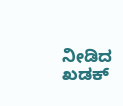ನೀಡಿದ ಖಡಕ್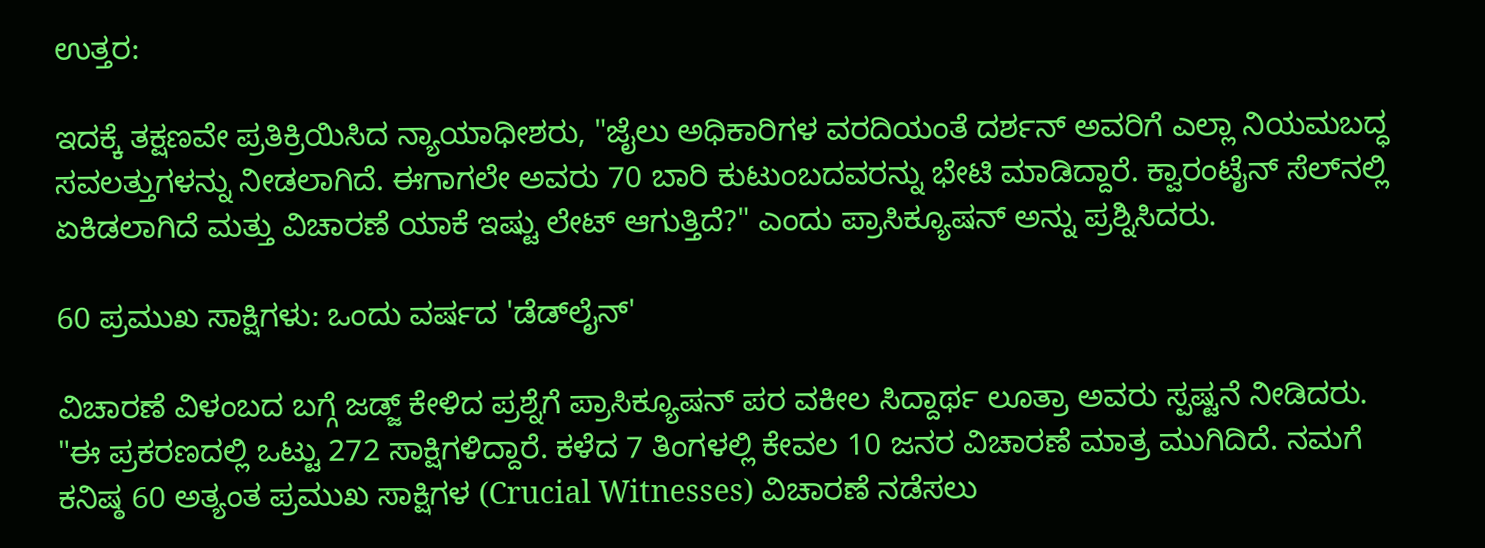ಉತ್ತರ:

ಇದಕ್ಕೆ ತಕ್ಷಣವೇ ಪ್ರತಿಕ್ರಿಯಿಸಿದ ನ್ಯಾಯಾಧೀಶರು, "ಜೈಲು ಅಧಿಕಾರಿಗಳ ವರದಿಯಂತೆ ದರ್ಶನ್ ಅವರಿಗೆ ಎಲ್ಲಾ ನಿಯಮಬದ್ಧ ಸವಲತ್ತುಗಳನ್ನು ನೀಡಲಾಗಿದೆ. ಈಗಾಗಲೇ ಅವರು 70 ಬಾರಿ ಕುಟುಂಬದವರನ್ನು ಭೇಟಿ ಮಾಡಿದ್ದಾರೆ. ಕ್ವಾರಂಟೈನ್ ಸೆಲ್‌ನಲ್ಲಿ ಏಕಿಡಲಾಗಿದೆ ಮತ್ತು ವಿಚಾರಣೆ ಯಾಕೆ ಇಷ್ಟು ಲೇಟ್ ಆಗುತ್ತಿದೆ?" ಎಂದು ಪ್ರಾಸಿಕ್ಯೂಷನ್ ಅನ್ನು ಪ್ರಶ್ನಿಸಿದರು.

60 ಪ್ರಮುಖ ಸಾಕ್ಷಿಗಳು: ಒಂದು ವರ್ಷದ 'ಡೆಡ್‌ಲೈನ್'

ವಿಚಾರಣೆ ವಿಳಂಬದ ಬಗ್ಗೆ ಜಡ್ಜ್ ಕೇಳಿದ ಪ್ರಶ್ನೆಗೆ ಪ್ರಾಸಿಕ್ಯೂಷನ್ ಪರ ವಕೀಲ ಸಿದ್ದಾರ್ಥ ಲೂತ್ರಾ ಅವರು ಸ್ಪಷ್ಟನೆ ನೀಡಿದರು. "ಈ ಪ್ರಕರಣದಲ್ಲಿ ಒಟ್ಟು 272 ಸಾಕ್ಷಿಗಳಿದ್ದಾರೆ. ಕಳೆದ 7 ತಿಂಗಳಲ್ಲಿ ಕೇವಲ 10 ಜನರ ವಿಚಾರಣೆ ಮಾತ್ರ ಮುಗಿದಿದೆ. ನಮಗೆ ಕನಿಷ್ಠ 60 ಅತ್ಯಂತ ಪ್ರಮುಖ ಸಾಕ್ಷಿಗಳ (Crucial Witnesses) ವಿಚಾರಣೆ ನಡೆಸಲು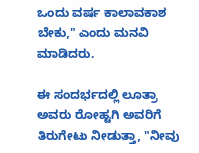ಒಂದು ವರ್ಷ ಕಾಲಾವಕಾಶ ಬೇಕು," ಎಂದು ಮನವಿ ಮಾಡಿದರು.

ಈ ಸಂದರ್ಭದಲ್ಲಿ ಲೂತ್ರಾ ಅವರು ರೋಹ್ಟಗಿ ಅವರಿಗೆ ತಿರುಗೇಟು ನೀಡುತ್ತಾ, "ನೀವು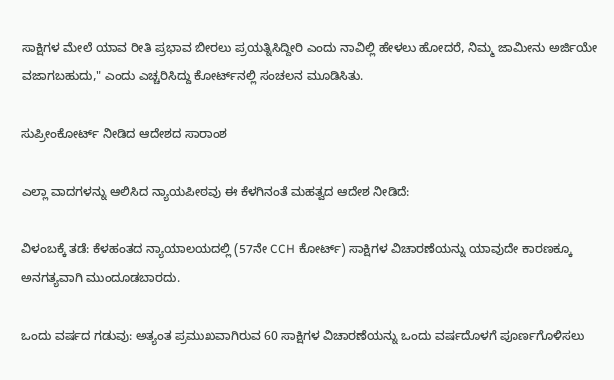ಸಾಕ್ಷಿಗಳ ಮೇಲೆ ಯಾವ ರೀತಿ ಪ್ರಭಾವ ಬೀರಲು ಪ್ರಯತ್ನಿಸಿದ್ದೀರಿ ಎಂದು ನಾವಿಲ್ಲಿ ಹೇಳಲು ಹೋದರೆ, ನಿಮ್ಮ ಜಾಮೀನು ಅರ್ಜಿಯೇ ವಜಾಗಬಹುದು," ಎಂದು ಎಚ್ಚರಿಸಿದ್ದು ಕೋರ್ಟ್‌ನಲ್ಲಿ ಸಂಚಲನ ಮೂಡಿಸಿತು.

ಸುಪ್ರೀಂಕೋರ್ಟ್ ನೀಡಿದ ಆದೇಶದ ಸಾರಾಂಶ

ಎಲ್ಲಾ ವಾದಗಳನ್ನು ಆಲಿಸಿದ ನ್ಯಾಯಪೀಠವು ಈ ಕೆಳಗಿನಂತೆ ಮಹತ್ವದ ಆದೇಶ ನೀಡಿದೆ:

ವಿಳಂಬಕ್ಕೆ ತಡೆ: ಕೆಳಹಂತದ ನ್ಯಾಯಾಲಯದಲ್ಲಿ (57ನೇ CCH ಕೋರ್ಟ್) ಸಾಕ್ಷಿಗಳ ವಿಚಾರಣೆಯನ್ನು ಯಾವುದೇ ಕಾರಣಕ್ಕೂ ಅನಗತ್ಯವಾಗಿ ಮುಂದೂಡಬಾರದು.

ಒಂದು ವರ್ಷದ ಗಡುವು: ಅತ್ಯಂತ ಪ್ರಮುಖವಾಗಿರುವ 60 ಸಾಕ್ಷಿಗಳ ವಿಚಾರಣೆಯನ್ನು ಒಂದು ವರ್ಷದೊಳಗೆ ಪೂರ್ಣಗೊಳಿಸಲು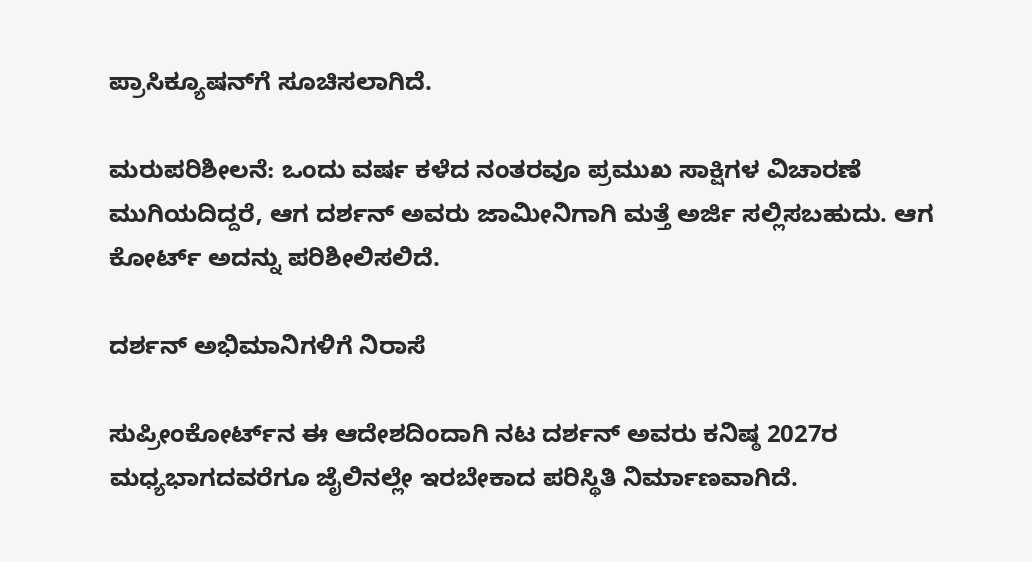ಪ್ರಾಸಿಕ್ಯೂಷನ್‌ಗೆ ಸೂಚಿಸಲಾಗಿದೆ.

ಮರುಪರಿಶೀಲನೆ: ಒಂದು ವರ್ಷ ಕಳೆದ ನಂತರವೂ ಪ್ರಮುಖ ಸಾಕ್ಷಿಗಳ ವಿಚಾರಣೆ ಮುಗಿಯದಿದ್ದರೆ, ಆಗ ದರ್ಶನ್ ಅವರು ಜಾಮೀನಿಗಾಗಿ ಮತ್ತೆ ಅರ್ಜಿ ಸಲ್ಲಿಸಬಹುದು. ಆಗ ಕೋರ್ಟ್ ಅದನ್ನು ಪರಿಶೀಲಿಸಲಿದೆ.

ದರ್ಶನ್ ಅಭಿಮಾನಿಗಳಿಗೆ ನಿರಾಸೆ

ಸುಪ್ರೀಂಕೋರ್ಟ್‌ನ ಈ ಆದೇಶದಿಂದಾಗಿ ನಟ ದರ್ಶನ್ ಅವರು ಕನಿಷ್ಠ 2027ರ ಮಧ್ಯಭಾಗದವರೆಗೂ ಜೈಲಿನಲ್ಲೇ ಇರಬೇಕಾದ ಪರಿಸ್ಥಿತಿ ನಿರ್ಮಾಣವಾಗಿದೆ.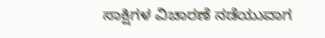ಸಾಕ್ಷಿಗಳ ವಿಚಾರಣೆ ನಡೆಯುವಾಗ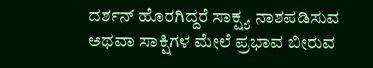ದರ್ಶನ್ ಹೊರಗಿದ್ದರೆ ಸಾಕ್ಷ್ಯ ನಾಶಪಡಿಸುವ ಅಥವಾ ಸಾಕ್ಷಿಗಳ ಮೇಲೆ ಪ್ರಭಾವ ಬೀರುವ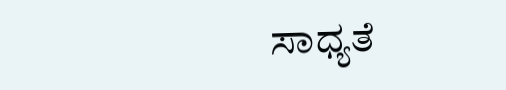ಸಾಧ್ಯತೆ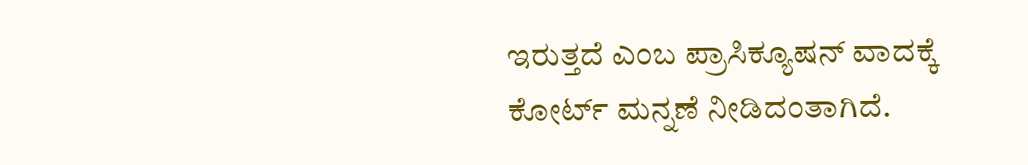ಇರುತ್ತದೆ ಎಂಬ ಪ್ರಾಸಿಕ್ಯೂಷನ್ ವಾದಕ್ಕೆ ಕೋರ್ಟ್ ಮನ್ನಣೆ ನೀಡಿದಂತಾಗಿದೆ.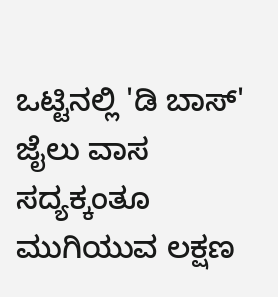ಒಟ್ಟಿನಲ್ಲಿ 'ಡಿ ಬಾಸ್' ಜೈಲು ವಾಸ ಸದ್ಯಕ್ಕಂತೂ ಮುಗಿಯುವ ಲಕ್ಷಣ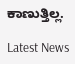ಕಾಣುತ್ತಿಲ್ಲ.

Latest News